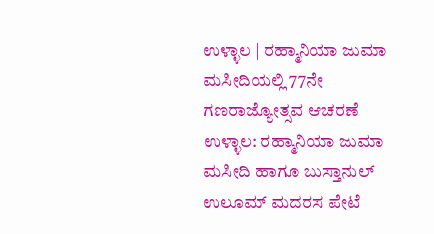ಉಳ್ಳಾಲ | ರಹ್ಮಾನಿಯಾ ಜುಮಾ ಮಸೀದಿಯಲ್ಲಿ 77ನೇ ಗಣರಾಜ್ಯೋತ್ಸವ ಆಚರಣೆ
ಉಳ್ಳಾಲ: ರಹ್ಮಾನಿಯಾ ಜುಮಾ ಮಸೀದಿ ಹಾಗೂ ಬುಸ್ತಾನುಲ್ ಉಲೂಮ್ ಮದರಸ ಪೇಟೆ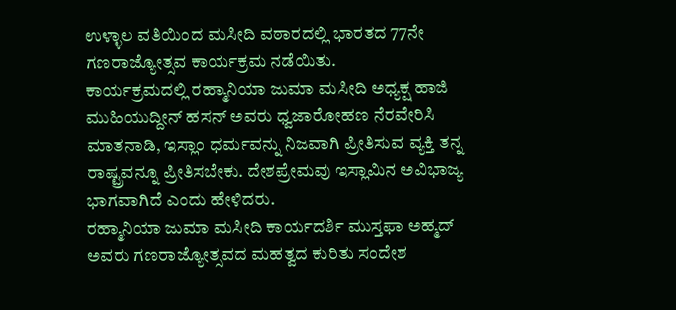ಉಳ್ಳಾಲ ವತಿಯಿಂದ ಮಸೀದಿ ವಠಾರದಲ್ಲಿ ಭಾರತದ 77ನೇ ಗಣರಾಜ್ಯೋತ್ಸವ ಕಾರ್ಯಕ್ರಮ ನಡೆಯಿತು.
ಕಾರ್ಯಕ್ರಮದಲ್ಲಿ ರಹ್ಮಾನಿಯಾ ಜುಮಾ ಮಸೀದಿ ಅಧ್ಯಕ್ಷ ಹಾಜಿ ಮುಹಿಯುದ್ದೀನ್ ಹಸನ್ ಅವರು ಧ್ವಜಾರೋಹಣ ನೆರವೇರಿಸಿ ಮಾತನಾಡಿ, ಇಸ್ಲಾಂ ಧರ್ಮವನ್ನು ನಿಜವಾಗಿ ಪ್ರೀತಿಸುವ ವ್ಯಕ್ತಿ ತನ್ನ ರಾಷ್ಟ್ರವನ್ನೂ ಪ್ರೀತಿಸಬೇಕು. ದೇಶಪ್ರೇಮವು ಇಸ್ಲಾಮಿನ ಅವಿಭಾಜ್ಯ ಭಾಗವಾಗಿದೆ ಎಂದು ಹೇಳಿದರು.
ರಹ್ಮಾನಿಯಾ ಜುಮಾ ಮಸೀದಿ ಕಾರ್ಯದರ್ಶಿ ಮುಸ್ತಫಾ ಅಹ್ಮದ್ ಅವರು ಗಣರಾಜ್ಯೋತ್ಸವದ ಮಹತ್ವದ ಕುರಿತು ಸಂದೇಶ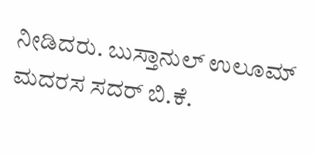ನೀಡಿದರು. ಬುಸ್ತಾನುಲ್ ಉಲೂಮ್ ಮದರಸ ಸದರ್ ಬಿ.ಕೆ.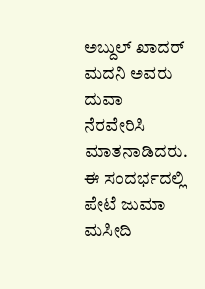ಅಬ್ದುಲ್ ಖಾದರ್ ಮದನಿ ಅವರು ದುವಾ ನೆರವೇರಿಸಿ ಮಾತನಾಡಿದರು.
ಈ ಸಂದರ್ಭದಲ್ಲಿ ಪೇಟೆ ಜುಮಾ ಮಸೀದಿ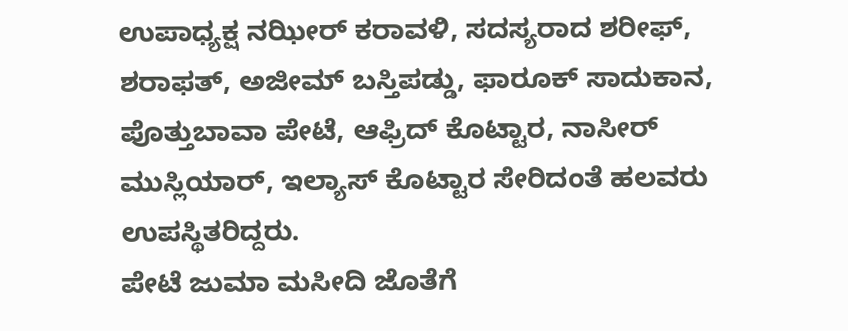ಉಪಾಧ್ಯಕ್ಷ ನಝೀರ್ ಕರಾವಳಿ, ಸದಸ್ಯರಾದ ಶರೀಫ್, ಶರಾಫತ್, ಅಜೀಮ್ ಬಸ್ತಿಪಡ್ಡು, ಫಾರೂಕ್ ಸಾದುಕಾನ, ಪೊತ್ತುಬಾವಾ ಪೇಟೆ, ಆಫ್ರಿದ್ ಕೊಟ್ಟಾರ, ನಾಸೀರ್ ಮುಸ್ಲಿಯಾರ್, ಇಲ್ಯಾಸ್ ಕೊಟ್ಟಾರ ಸೇರಿದಂತೆ ಹಲವರು ಉಪಸ್ಥಿತರಿದ್ದರು.
ಪೇಟೆ ಜುಮಾ ಮಸೀದಿ ಜೊತೆಗೆ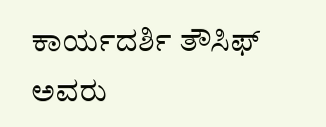ಕಾರ್ಯದರ್ಶಿ ತೌಸಿಫ್ ಅವರು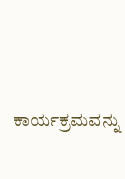ಕಾರ್ಯಕ್ರಮವನ್ನು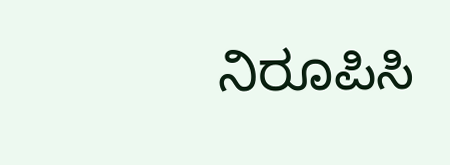ನಿರೂಪಿಸಿ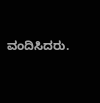ವಂದಿಸಿದರು.